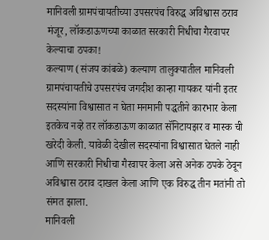मानिवली ग्रामपंचायतीच्या उपसरपंच विरुद्ध अविश्वास ठराव मंजूर, लॉकडाऊणच्या काळात सरकारी निधीचा गैरवापर केल्याचा ठपका!
कल्याण (संजय कांबळे) कल्याण तालुक्यातील मानिवली ग्रामपंचायतीचे उपसरपंच जगदीश कान्हा गायकर यांनी इतर सदस्यांना विश्वासात न घेता मनमानी पद्धतीने कारभार केला इतकेच नव्हे तर लॉकडाऊण काळात सॅनिटायझर व मास्क ची खरेदी केली. यावेळी देखील सदस्यांना विश्वासात घेतले नाही आणि सरकारी निधीचा गैरवापर केला असे अनेक ठपके ठेवून अविश्वास ठराव दाखल केला आणि एक विरुद्ध तीन मतांनी तो संमत झाला.
मानिवली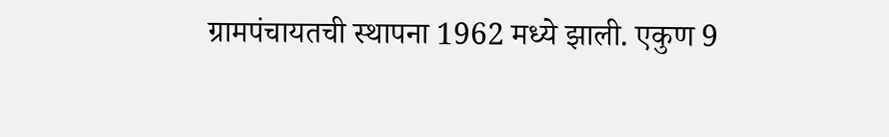ग्रामपंचायतची स्थापना 1962 मध्ये झाली. एकुण 9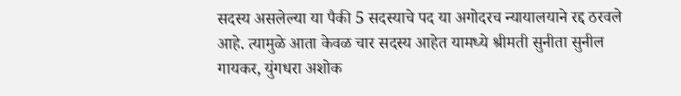सदस्य असलेल्या या पैकी 5 सदस्याचे पद या अगोदरच न्यायालयाने रद्द ठरवले आहे. त्यामुळे आता केवळ चार सदस्य आहेत यामध्ये श्रीमती सुनीता सुनील गायकर, युंगधरा अशोक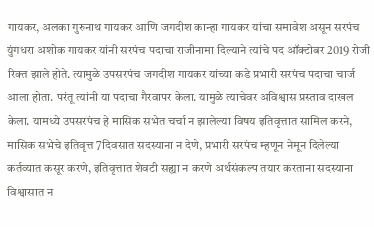गायकर, अलका गुरुनाथ गायकर आणि जगदीश कान्हा गायकर यांचा समावेश असून सरपंच युंगधरा अशोक गायकर यांनी सरपंच पदाचा राजीनामा दिल्याने त्यांचे पद ऑक्टोबर 2019 रोजी रिक्त झाले होते. त्यामुळे उपसरपंच जगदीश गायकर यांच्या कडे प्रभारी सरपंच पदाचा चार्ज आला होता. परंतू त्यांनी या पदाचा गैरवापर केला. यामुळे त्याचेवर अविश्वास प्रस्ताव दाखल केला. यामध्ये उपसरपंच हे मासिक सभेत चर्चा न झालेल्या विषय इतिवृत्तात सामिल करने, मासिक सभेचे इतिवृत्त 7दिवसात सदस्याना न देणे, प्रभारी सरपंच म्हणून नेमून दिलेल्या कर्तव्यात कसूर करणे, इतिवृत्तात शेवटी सह्या न करणे अर्थसंकल्प तयार करताना सदस्याना विश्वासात न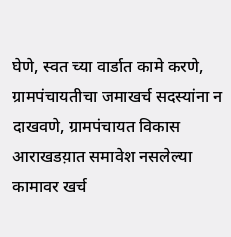घेणे, स्वत च्या वार्डात कामे करणे, ग्रामपंचायतीचा जमाखर्च सदस्यांना न दाखवणे, ग्रामपंचायत विकास आराखडय़ात समावेश नसलेल्या कामावर खर्च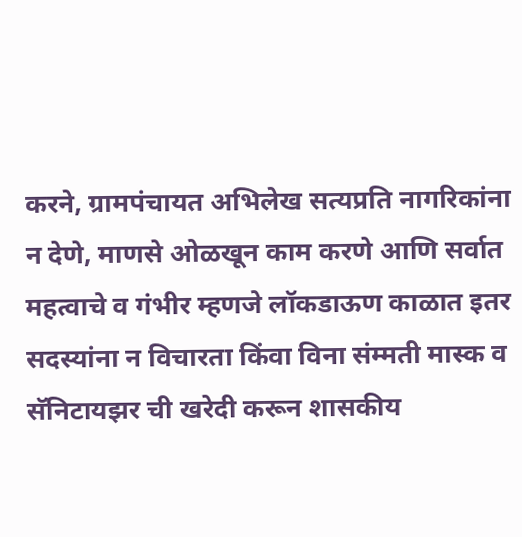करने, ग्रामपंचायत अभिलेख सत्यप्रति नागरिकांना न देणे, माणसे ओळखून काम करणे आणि सर्वात महत्वाचे व गंभीर म्हणजे लॉकडाऊण काळात इतर सदस्यांना न विचारता किंवा विना संम्मती मास्क व सॅनिटायझर ची खरेदी करून शासकीय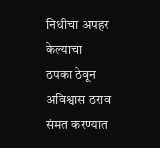निधीचा अपहर केल्याचा ठपका ठेवून अविश्वास ठराव संमत करण्यात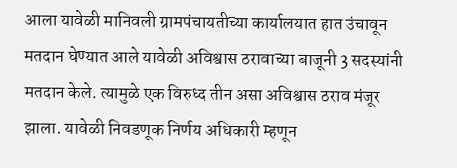आला यावेळी मानिवली ग्रामपंचायतीच्या कार्यालयात हात उंचावून मतदान घेण्यात आले यावेळी अविश्वास ठरावाच्या बाजूनी 3 सदस्यांनी मतदान केले. त्यामुळे एक विरुध्द तीन असा अविश्वास ठराव मंजूर झाला. यावेळी निवडणूक निर्णय अधिकारी म्हणून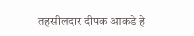तहसीलदार दीपक आकडे हे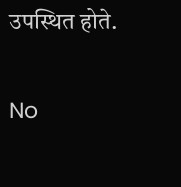उपस्थित होते.

No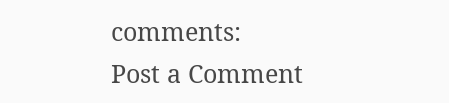comments:
Post a Comment